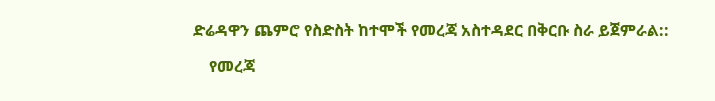ድሬዳዋን ጨምሮ የስድስት ከተሞች የመረጃ አስተዳደር በቅርቡ ስራ ይጀምራል::

    የመረጃ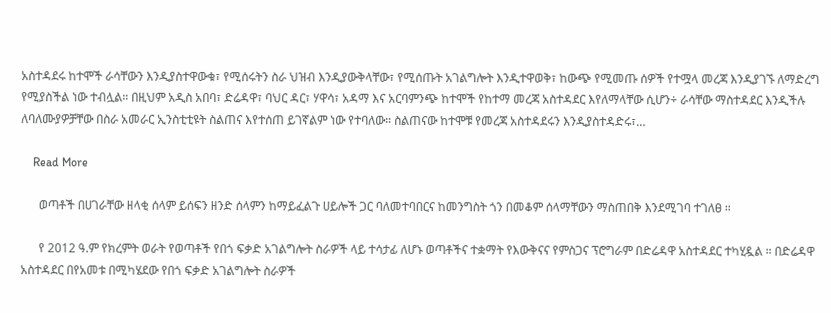አስተዳደሩ ከተሞች ራሳቸውን እንዲያስተዋውቁ፣ የሚሰሩትን ስራ ህዝብ እንዲያውቅላቸው፣ የሚሰጡት አገልግሎት እንዲተዋወቅ፣ ከውጭ የሚመጡ ሰዎች የተሟላ መረጃ እንዲያገኙ ለማድረግ የሚያስችል ነው ተብሏል። በዚህም አዲስ አበባ፣ ድሬዳዋ፣ ባህር ዳር፣ ሃዋሳ፣ አዳማ እና አርባምንጭ ከተሞች የከተማ መረጃ አስተዳደር እየለማላቸው ሲሆን÷ ራሳቸው ማስተዳደር እንዲችሉ ለባለሙያዎቻቸው በስራ አመራር ኢንስቲቲዩት ስልጠና እየተሰጠ ይገኛልም ነው የተባለው። ስልጠናው ከተሞቹ የመረጃ አስተዳደሩን እንዲያስተዳድሩ፣…

    Read More

      ወጣቶች በሀገራቸው ዘላቂ ሰላም ይሰፍን ዘንድ ሰላምን ከማይፈልጉ ሀይሎች ጋር ባለመተባበርና ከመንግስት ጎን በመቆም ሰላማቸውን ማስጠበቅ እንደሚገባ ተገለፀ ።

      የ 2012 ዓ.ም የክረምት ወራት የወጣቶች የበጎ ፍቃድ አገልግሎት ስራዎች ላይ ተሳታፊ ለሆኑ ወጣቶችና ተቋማት የእውቅናና የምስጋና ፕሮግራም በድሬዳዋ አስተዳደር ተካሂዷል ። በድሬዳዋ አስተዳደር በየአመቱ በሚካሄደው የበጎ ፍቃድ አገልግሎት ስራዎች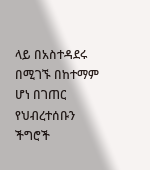ላይ በአስተዳደሩ በሚገኙ በከተማም ሆነ በገጠር የህብረተሰቡን ችግሮች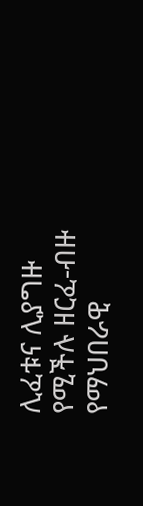ሊፈቱና ሊያግዙ የሚችሉ ዘርፈ-ብዙ የማህበራዊ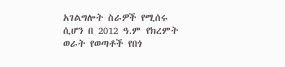አገልግሎት ስራዎች የሚሰሩ ሲሆን በ 2012 ዓ.ም የክረምት ወራት የወጣቶች የበጎ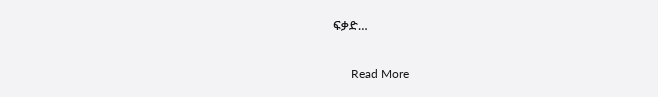ፍቃድ…

      Read More